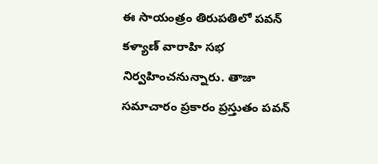ఈ సాయంత్రం తిరుపతిలో పవన్ కళ్యాణ్ వారాహి సభ నిర్వహించనున్నారు. తాజా సమాచారం ప్రకారం ప్రస్తుతం పవన్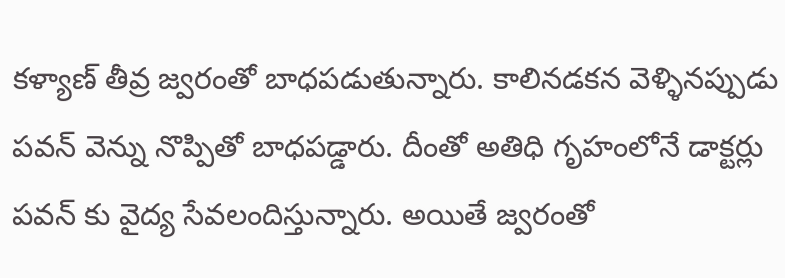కళ్యాణ్ తీవ్ర జ్వరంతో బాధపడుతున్నారు. కాలినడకన వెళ్ళినప్పుడు పవన్ వెన్ను నొప్పితో బాధపడ్డారు. దీంతో అతిధి గృహంలోనే డాక్టర్లు పవన్ కు వైద్య సేవలందిస్తున్నారు. అయితే జ్వరంతో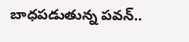బాధపడుతున్న పవన్..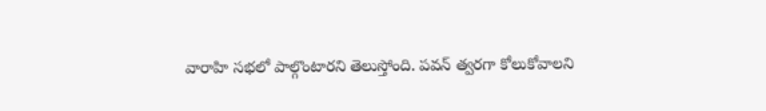వారాహి సభలో పాల్గొంటారని తెలుస్తోంది. పవన్ త్వరగా కోలుకోవాలని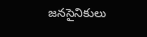జనసైనికులు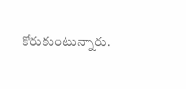కోరుకుంటున్నారు.